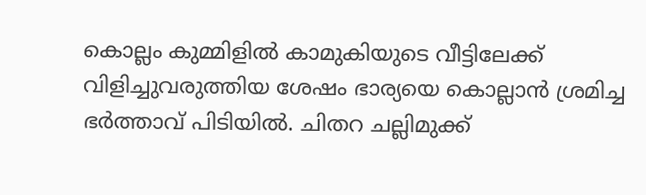കൊല്ലം കുമ്മിളിൽ കാമുകിയുടെ വീട്ടിലേക്ക് വിളിച്ചുവരുത്തിയ ശേഷം ഭാര്യയെ കൊല്ലാൻ ശ്രമിച്ച ഭർത്താവ് പിടിയിൽ. ചിതറ ചല്ലിമുക്ക്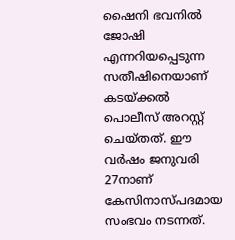ഷൈനി ഭവനിൽ ജോഷി എന്നറിയപ്പെടുന്ന സതീഷിനെയാണ് കടയ്ക്കൽ പൊലീസ് അറസ്റ്റ് ചെയ്തത്. ഈ വർഷം ജനുവരി 27നാണ് കേസിനാസ്പദമായ സംഭവം നടന്നത്.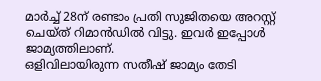മാർച്ച് 28ന് രണ്ടാം പ്രതി സുജിതയെ അറസ്റ്റ് ചെയ്ത് റിമാൻഡിൽ വിട്ടു. ഇവർ ഇപ്പോൾ ജാമ്യത്തിലാണ്.
ഒളിവിലായിരുന്ന സതീഷ് ജാമ്യം തേടി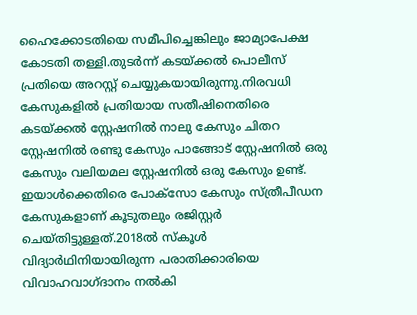ഹൈക്കോടതിയെ സമീപിച്ചെങ്കിലും ജാമ്യാപേക്ഷ കോടതി തള്ളി.തുടർന്ന് കടയ്ക്കൽ പൊലീസ് പ്രതിയെ അറസ്റ്റ് ചെയ്യുകയായിരുന്നു.നിരവധി കേസുകളിൽ പ്രതിയായ സതീഷിനെതിരെ കടയ്ക്കൽ സ്റ്റേഷനിൽ നാലു കേസും ചിതറ സ്റ്റേഷനിൽ രണ്ടു കേസും പാങ്ങോട് സ്റ്റേഷനിൽ ഒരു കേസും വലിയമല സ്റ്റേഷനിൽ ഒരു കേസും ഉണ്ട്.
ഇയാൾക്കെതിരെ പോക്സോ കേസും സ്ത്രീപീഡന കേസുകളാണ് കൂടുതലും രജിസ്റ്റർ ചെയ്തിട്ടുള്ളത്.2018ൽ സ്കൂൾ വിദ്യാർഥിനിയായിരുന്ന പരാതിക്കാരിയെ വിവാഹവാഗ്ദാനം നൽകി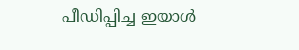പീഡിപ്പിച്ച ഇയാൾ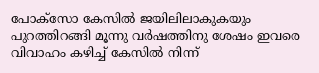പോക്സോ കേസിൽ ജയിലിലാകുകയും പുറത്തിറങ്ങി മൂന്നു വർഷത്തിനു ശേഷം ഇവരെ വിവാഹം കഴിച്ച് കേസിൽ നിന്ന്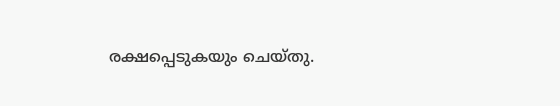രക്ഷപ്പെടുകയും ചെയ്തു.